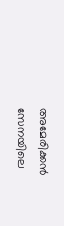അമേരിക്കൻ സേനയിലെ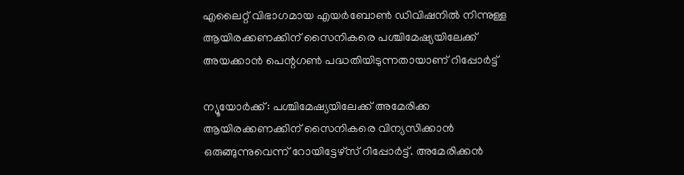എലൈറ്റ് വിഭാഗമായ എയർബോൺ ഡിവിഷനിൽ നിന്നുള്ള ആയിരക്കണക്കിന് സൈനികരെ പശ്ചിമേഷ്യയിലേക്ക് അയക്കാൻ പെന്റഗൺ പദ്ധതിയിടുന്നതായാണ് റിപ്പോ‍ർട്ട്

ന്യൂയോർക്ക്: പശ്ചിമേഷ്യയിലേക്ക് അമേരിക്ക ആയിരക്കണക്കിന് സൈനികരെ വിന്യസിക്കാൻ ഒരുങ്ങുന്നുവെന്ന് റോയിട്ടേഴ്സ് റിപ്പോർട്ട്. അമേരിക്കൻ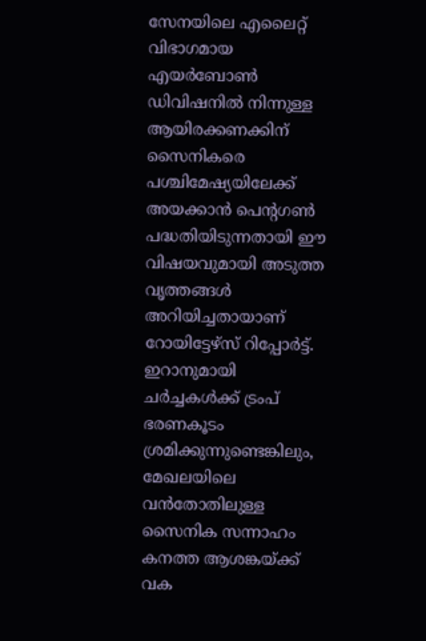സേനയിലെ എലൈറ്റ് വിഭാഗമായ എയർബോൺ ഡിവിഷനിൽ നിന്നുള്ള ആയിരക്കണക്കിന് സൈനികരെ പശ്ചിമേഷ്യയിലേക്ക് അയക്കാൻ പെന്റഗൺ പദ്ധതിയിടുന്നതായി ഈ വിഷയവുമായി അടുത്ത വൃത്തങ്ങൾ അറിയിച്ചതായാണ് റോയിട്ടേഴ്സ് റിപ്പോർട്ട്. ഇറാനുമായി ചർച്ചകൾക്ക് ട്രംപ് ഭരണകൂടം ശ്രമിക്കുന്നുണ്ടെങ്കിലും, മേഖലയിലെ വൻതോതിലുള്ള സൈനിക സന്നാഹം കനത്ത ആശങ്കയ്ക്ക് വക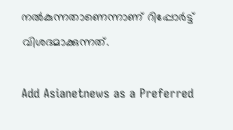നൽകുന്നതാണെന്നാണ് റിപ്പോർട്ട് വിശദമാക്കുന്നത്.

Add Asianetnews as a Preferred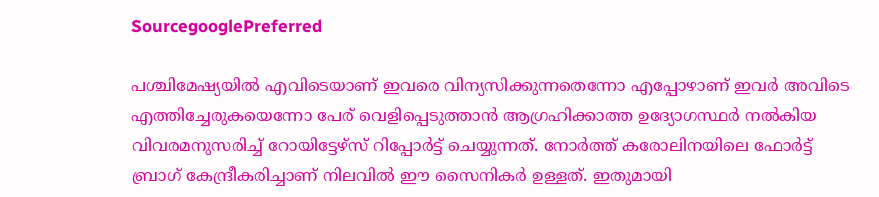SourcegooglePreferred

പശ്ചിമേഷ്യയിൽ എവിടെയാണ് ഇവരെ വിന്യസിക്കുന്നതെന്നോ എപ്പോഴാണ് ഇവർ അവിടെ എത്തിച്ചേരുകയെന്നോ പേര് വെളിപ്പെടുത്താൻ ആഗ്രഹിക്കാത്ത ഉദ്യോഗസ്ഥർ നൽകിയ വിവരമനുസരിച്ച് റോയിട്ടേഴ്സ് റിപ്പോർട്ട് ചെയ്യുന്നത്. നോർത്ത് കരോലിനയിലെ ഫോർട്ട് ബ്രാഗ് കേന്ദ്രീകരിച്ചാണ് നിലവിൽ ഈ സൈനികർ ഉള്ളത്. ഇതുമായി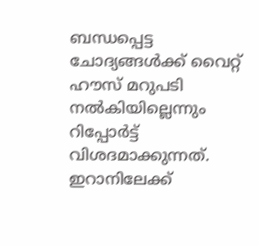ബന്ധപ്പെട്ട ചോദ്യങ്ങൾക്ക് വൈറ്റ് ഹൗസ് മറുപടി നൽകിയില്ലെന്നും റിപ്പോ‍ർട്ട് വിശദമാക്കുന്നത്. ഇറാനിലേക്ക്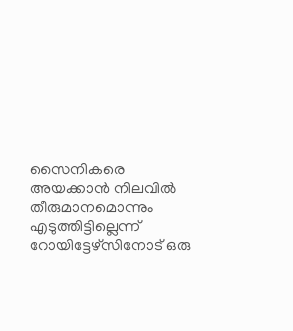സൈനികരെ അയക്കാൻ നിലവിൽ തീരുമാനമൊന്നും എടുത്തിട്ടില്ലെന്ന് റോയിട്ടേഴ്സിനോട് ഒരു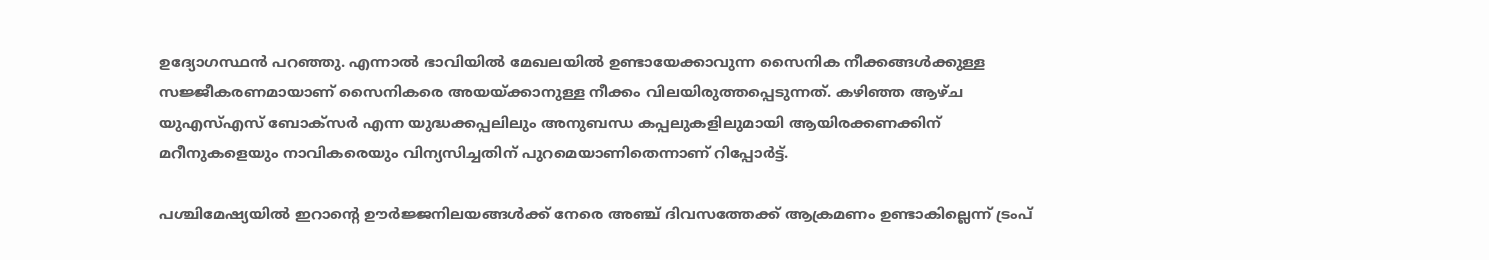ഉദ്യോഗസ്ഥൻ പറഞ്ഞു. എന്നാൽ ഭാവിയിൽ മേഖലയിൽ ഉണ്ടായേക്കാവുന്ന സൈനിക നീക്കങ്ങൾക്കുള്ള സജ്ജീകരണമായാണ് സൈനികരെ അയയ്ക്കാനുള്ള നീക്കം വിലയിരുത്തപ്പെടുന്നത്. കഴിഞ്ഞ ആഴ്ച യുഎസ്എസ് ബോക്സർ എന്ന യുദ്ധക്കപ്പലിലും അനുബന്ധ കപ്പലുകളിലുമായി ആയിരക്കണക്കിന് മറീനുകളെയും നാവികരെയും വിന്യസിച്ചതിന് പുറമെയാണിതെന്നാണ് റിപ്പോർട്ട്.

പശ്ചിമേഷ്യയിൽ ഇറാന്റെ ഊർജ്ജനിലയങ്ങൾക്ക് നേരെ അഞ്ച് ദിവസത്തേക്ക് ആക്രമണം ഉണ്ടാകില്ലെന്ന് ട്രംപ്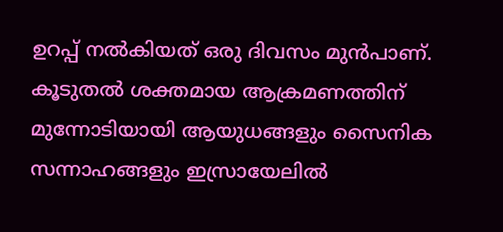ഉറപ്പ് നൽകിയത് ഒരു ദിവസം മുൻപാണ്. കൂടുതൽ ശക്തമായ ആക്രമണത്തിന് മുന്നോടിയായി ആയുധങ്ങളും സൈനിക സന്നാഹങ്ങളും ഇസ്രായേലിൽ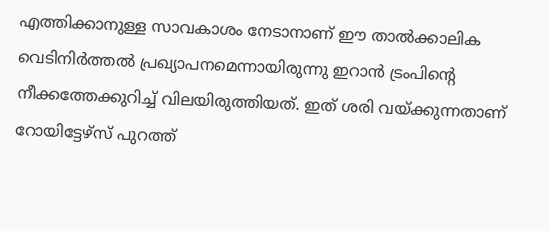എത്തിക്കാനുള്ള സാവകാശം നേടാനാണ് ഈ താൽക്കാലിക വെടിനിർത്തൽ പ്രഖ്യാപനമെന്നായിരുന്നു ഇറാൻ ട്രംപിന്റെ നീക്കത്തേക്കുറിച്ച് വിലയിരുത്തിയത്. ഇത് ശരി വയ്ക്കുന്നതാണ് റോയിട്ടേഴ്സ് പുറത്ത്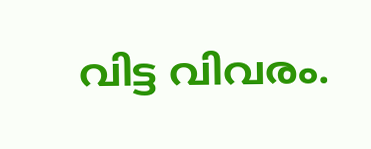വിട്ട വിവരം.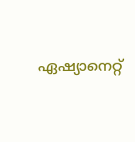ഏഷ്യാനെറ്റ്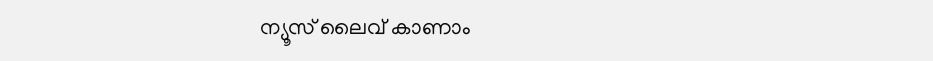ന്യൂസ് ലൈവ് കാണാം